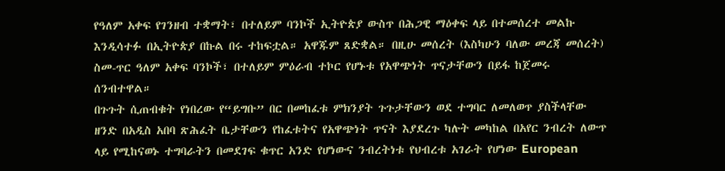የዓለም አቀፍ የገንዘብ ተቋማት፣ በተለይም ባንኮች ኢትዮጵያ ውስጥ በሕጋዊ ማዕቀፍ ላይ በተመሰረተ መልኩ እንዲሳተፉ በኢትዮጵያ በኩል በሩ ተከፍቷል። አዋጁም ጸድቋል። በዚሁ መሰረት (እስካሁን ባለው መረጃ መሰረት) ስመ-ጥር ዓለም አቀፍ ባንኮች፣ በተለይም ምዕራብ ተኮር የሆኑቱ የአዋጭነት ጥናታቸውን በይፋ ከጀመሩ ሰንብተዋል።
በጉጉት ሲጠብቁት የነበረው የ“ይግቡ” በር በመከፈቱ ምክንያት ጉጉታቸውን ወደ ተግባር ለመለወጥ ያስችላቸው ዘንድ በአዲስ አበባ ጽሕፈት ቤታቸውን የከፈቱትና የአዋጭነት ጥናት እያደረጉ ካሉት መካከል በአየር ንብረት ለውጥ ላይ የሚከናወኑ ተግባራትን በመደገፍ ቁጥር አንድ የሆነውና ንብረትነቱ የህብረቱ አገራት የሆነው European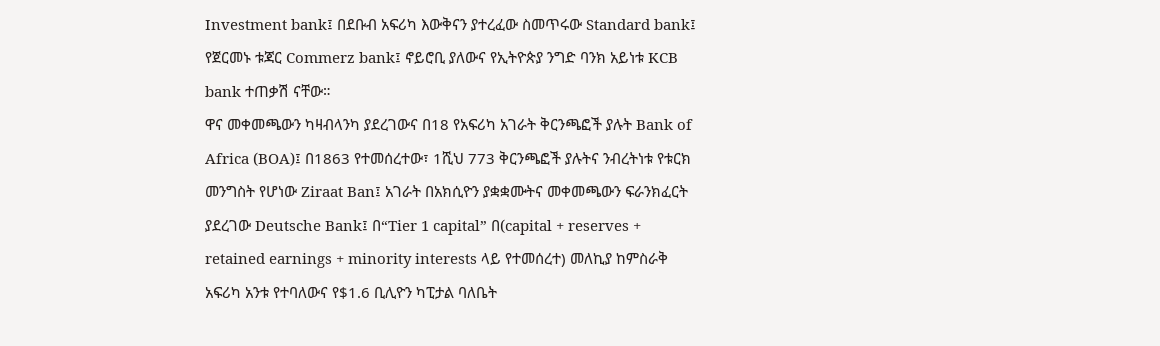Investment bank፤ በደቡብ አፍሪካ እውቅናን ያተረፈው ስመጥሩው Standard bank፤ የጀርመኑ ቱጃር Commerz bank፤ ኖይሮቢ ያለውና የኢትዮጵያ ንግድ ባንክ አይነቱ KCB bank ተጠቃሽ ናቸው።
ዋና መቀመጫውን ካዛብላንካ ያደረገውና በ18 የአፍሪካ አገራት ቅርንጫፎች ያሉት Bank of Africa (BOA)፤ በ1863 የተመሰረተው፣ 1ሺህ 773 ቅርንጫፎች ያሉትና ንብረትነቱ የቱርክ መንግስት የሆነው Ziraat Ban፤ አገራት በአክሲዮን ያቋቋሙትና መቀመጫውን ፍራንክፈርት ያደረገው Deutsche Bank፤ በ“Tier 1 capital” በ(capital + reserves + retained earnings + minority interests ላይ የተመሰረተ) መለኪያ ከምስራቅ አፍሪካ አንቱ የተባለውና የ$1.6 ቢሊዮን ካፒታል ባለቤት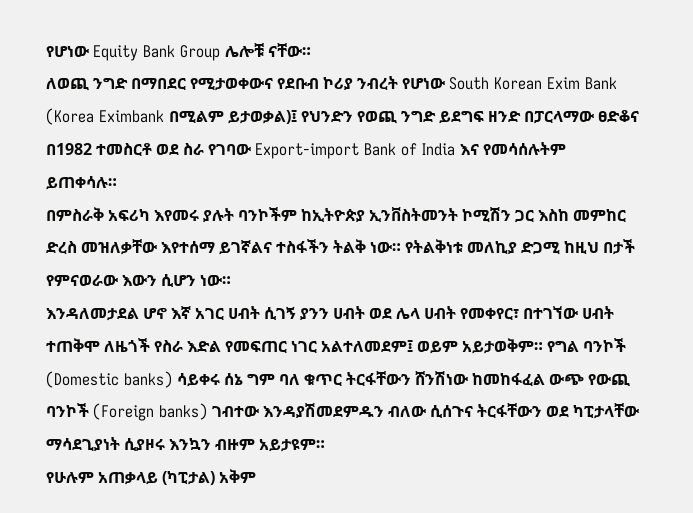የሆነው Equity Bank Group ሌሎቹ ናቸው።
ለወጪ ንግድ በማበደር የሚታወቀውና የደቡብ ኮሪያ ንብረት የሆነው South Korean Exim Bank (Korea Eximbank በሚልም ይታወቃል)፤ የህንድን የወጪ ንግድ ይደግፍ ዘንድ በፓርላማው ፀድቆና በ1982 ተመስርቶ ወደ ስራ የገባው Export-import Bank of India እና የመሳሰሉትም ይጠቀሳሉ።
በምስራቅ አፍሪካ እየመሩ ያሉት ባንኮችም ከኢትዮጵያ ኢንቨስትመንት ኮሚሽን ጋር እስከ መምከር ድረስ መዝለቃቸው እየተሰማ ይገኛልና ተስፋችን ትልቅ ነው። የትልቅነቱ መለኪያ ድጋሚ ከዚህ በታች የምናወራው እውን ሲሆን ነው።
እንዳለመታደል ሆኖ እኛ አገር ሀብት ሲገኝ ያንን ሀብት ወደ ሌላ ሀብት የመቀየር፣ በተገኘው ሀብት ተጠቅሞ ለዜጎች የስራ እድል የመፍጠር ነገር አልተለመደም፤ ወይም አይታወቅም። የግል ባንኮች (Domestic banks) ሳይቀሩ ሰኔ ግም ባለ ቁጥር ትርፋቸውን ሸንሽነው ከመከፋፈል ውጭ የውጪ ባንኮች (Foreign banks) ገብተው እንዳያሽመደምዱን ብለው ሲሰጉና ትርፋቸውን ወደ ካፒታላቸው ማሳደጊያነት ሲያዞሩ እንኳን ብዙም አይታዩም።
የሁሉም አጠቃላይ (ካፒታል) አቅም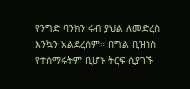የንግድ ባንክን ሩብ ያህል ለመድረስ እንኳን አልደረሰም። በግል ቢዝነስ የተሰማሩትም ቢሆኑ ትርፍ ሲያገኙ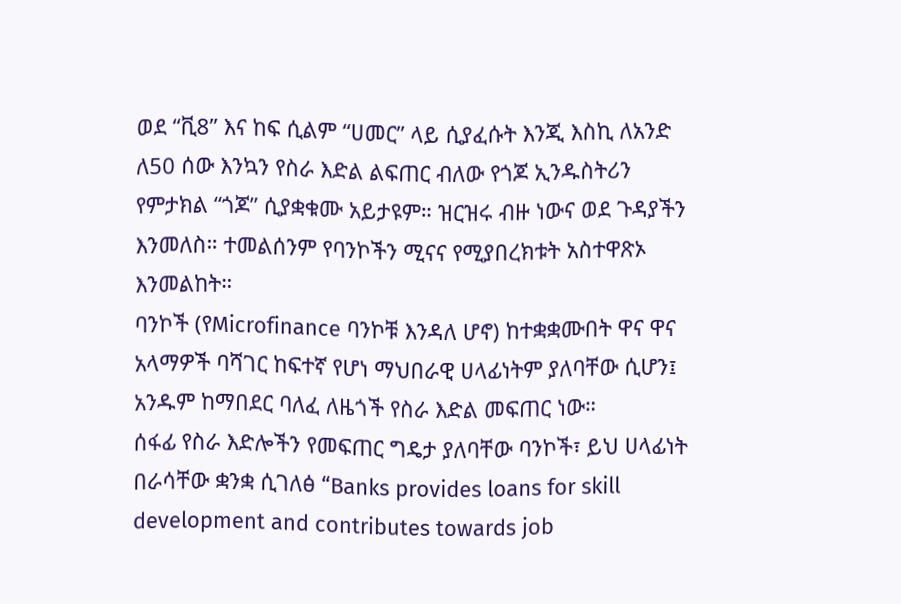ወደ “ቪ8” እና ከፍ ሲልም “ሀመር” ላይ ሲያፈሱት እንጂ እስኪ ለአንድ ለ50 ሰው እንኳን የስራ እድል ልፍጠር ብለው የጎጆ ኢንዱስትሪን የምታክል “ጎጆ” ሲያቋቁሙ አይታዩም። ዝርዝሩ ብዙ ነውና ወደ ጉዳያችን እንመለስ። ተመልሰንም የባንኮችን ሚናና የሚያበረክቱት አስተዋጽኦ እንመልከት።
ባንኮች (የMicrofinance ባንኮቹ እንዳለ ሆኖ) ከተቋቋሙበት ዋና ዋና አላማዎች ባሻገር ከፍተኛ የሆነ ማህበራዊ ሀላፊነትም ያለባቸው ሲሆን፤ አንዱም ከማበደር ባለፈ ለዜጎች የስራ እድል መፍጠር ነው።
ሰፋፊ የስራ እድሎችን የመፍጠር ግዴታ ያለባቸው ባንኮች፣ ይህ ሀላፊነት በራሳቸው ቋንቋ ሲገለፅ “Banks provides loans for skill development and contributes towards job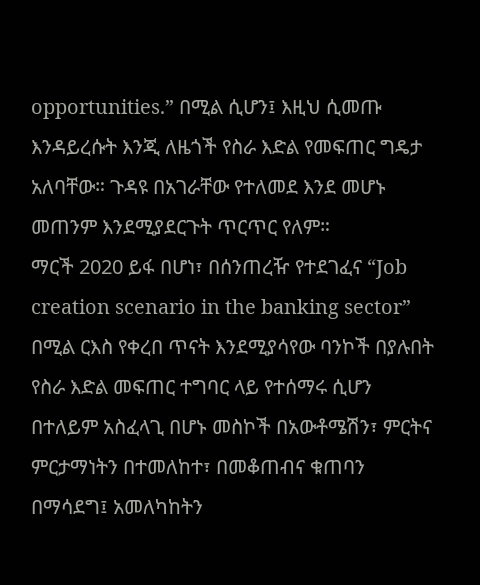opportunities.” በሚል ሲሆን፤ እዚህ ሲመጡ እንዳይረሱት እንጂ ለዜጎች የስራ እድል የመፍጠር ግዴታ አለባቸው። ጉዳዩ በአገራቸው የተለመደ እንደ መሆኑ መጠንም እንደሚያደርጉት ጥርጥር የለም።
ማርች 2020 ይፋ በሆነ፣ በሰንጠረዥ የተደገፈና “Job creation scenario in the banking sector” በሚል ርእስ የቀረበ ጥናት እንደሚያሳየው ባንኮች በያሉበት የስራ እድል መፍጠር ተግባር ላይ የተሰማሩ ሲሆን በተለይም አስፈላጊ በሆኑ መስኮች በአውቶሜሽን፣ ምርትና ምርታማነትን በተመለከተ፣ በመቆጠብና ቁጠባን በማሳደግ፤ አመለካከትን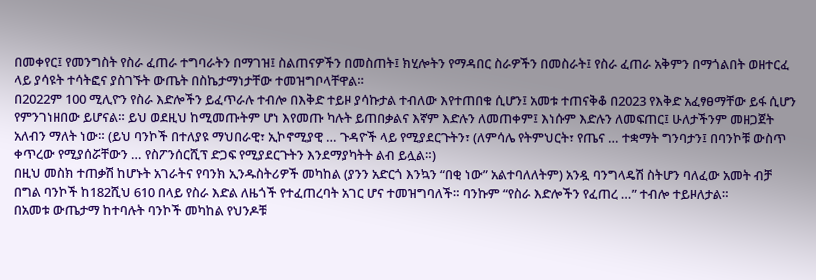በመቀየር፤ የመንግስት የስራ ፈጠራ ተግባራትን በማገዝ፤ ስልጠናዎችን በመስጠት፤ ክሂሎትን የማዳበር ስራዎችን በመስራት፤ የስራ ፈጠራ አቅምን በማጎልበት ወዘተርፈ ላይ ያሳዩት ተሳትፎና ያስገኙት ውጤት በስኬታማነታቸው ተመዝግቦላቸዋል።
በ2022ም 100 ሚሊዮን የስራ እድሎችን ይፈጥራሉ ተብሎ በእቅድ ተይዞ ያሳኩታል ተብለው እየተጠበቁ ሲሆን፤ አመቱ ተጠናቅቆ በ2023 የእቅድ አፈፃፀማቸው ይፋ ሲሆን የምንገነዘበው ይሆናል። ይህ ወደዚህ ከሚመጡትም ሆነ እየመጡ ካሉት ይጠበቃልና እኛም እድሉን ለመጠቀም፤ እነሱም እድሉን ለመፍጠር፤ ሁለታችንም መዘጋጀት አለብን ማለት ነው። (ይህ ባንኮች በተለያዩ ማህበራዊ፣ ኢኮኖሚያዊ … ጉዳዮች ላይ የሚያደርጉትን፣ (ለምሳሌ የትምህርት፣ የጤና … ተቋማት ግንባታን፤ በባንኮቹ ውስጥ ቀጥረው የሚያሰሯቸውን … የስፖንሰርሺፕ ድጋፍ የሚያደርጉትን እንደማያካትት ልብ ይሏል።)
በዚህ መስክ ተጠቃሽ ከሆኑት አገራትና የባንክ ኢንዱስትሪዎች መካከል (ያንን አድርጎ እንኳን “በቂ ነው” አልተባለለትም) አንዷ ባንግላዴሽ ስትሆን ባለፈው አመት ብቻ በግል ባንኮች ከ182ሺህ 610 በላይ የስራ እድል ለዜጎች የተፈጠረባት አገር ሆና ተመዝግባለች። ባንኩም “የስራ እድሎችን የፈጠረ …” ተብሎ ተይዞለታል።
በአመቱ ውጤታማ ከተባሉት ባንኮች መካከል የህንዶቹ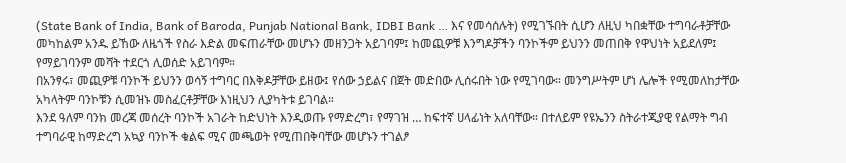(State Bank of India, Bank of Baroda, Punjab National Bank, IDBI Bank … እና የመሳሰሉት) የሚገኙበት ሲሆን ለዚህ ካበቋቸው ተግባራቶቻቸው መካከልም አንዱ ይኸው ለዜጎች የስራ እድል መፍጠራቸው መሆኑን መዘንጋት አይገባም፤ ከመጪዎቹ እንግዶቻችን ባንኮችም ይህንን መጠበቅ የዋህነት አይደለም፤ የማይገባንም መሻት ተደርጎ ሊወሰድ አይገባም።
በአንፃሩ፣ መጪዎቹ ባንኮች ይህንን ወሳኝ ተግባር በእቅዶቻቸው ይዘው፤ የሰው ኃይልና በጀት መድበው ሊሰሩበት ነው የሚገባው። መንግሥትም ሆነ ሌሎች የሚመለከታቸው አካላትም ባንኮቹን ሲመዝኑ መስፈርቶቻቸው እነዚህን ሊያካትቱ ይገባል።
እንደ ዓለም ባንክ መረጃ መሰረት ባንኮች አገራት ከድህነት እንዲወጡ የማድረግ፣ የማገዝ … ከፍተኛ ሀላፊነት አለባቸው። በተለይም የዩኤንን ስትራተጂያዊ የልማት ግብ ተግባራዊ ከማድረግ አኳያ ባንኮች ቁልፍ ሚና መጫወት የሚጠበቅባቸው መሆኑን ተገልፆ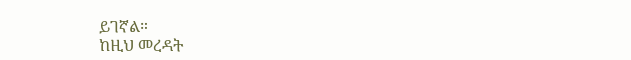ይገኛል።
ከዚህ መረዳት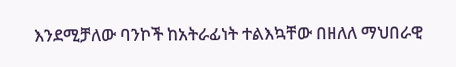እንደሚቻለው ባንኮች ከአትራፊነት ተልእኳቸው በዘለለ ማህበራዊ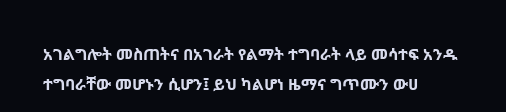አገልግሎት መስጠትና በአገራት የልማት ተግባራት ላይ መሳተፍ አንዱ ተግባራቸው መሆኑን ሲሆን፤ ይህ ካልሆነ ዜማና ግጥሙን ውሀ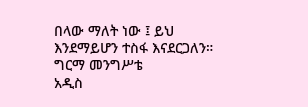በላው ማለት ነው ፤ ይህ እንደማይሆን ተስፋ እናደርጋለን።
ግርማ መንግሥቴ
አዲስ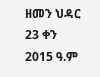ዘመን ህዳር 23 ቀን 2015 ዓ.ም